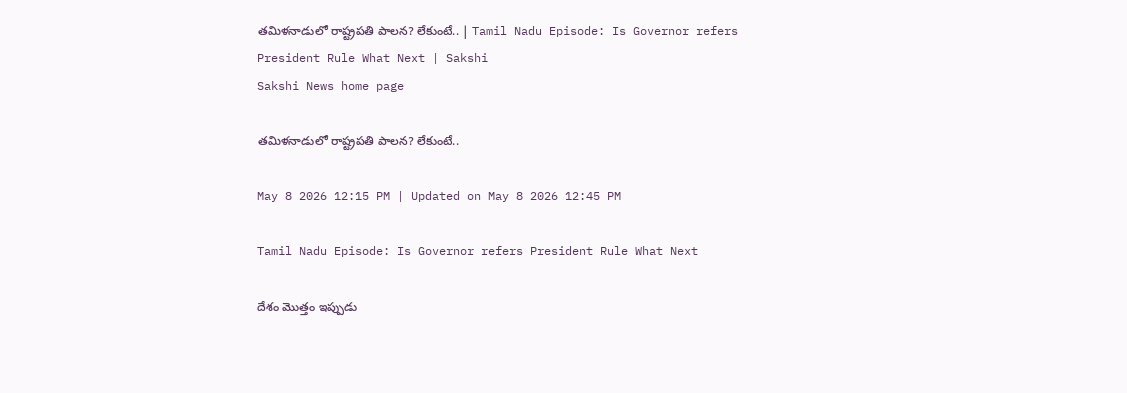తమిళనాడులో రాష్ట్రపతి పాలన? లేకుంటే.. | Tamil Nadu Episode: Is Governor refers President Rule What Next | Sakshi
Sakshi News home page

తమిళనాడులో రాష్ట్రపతి పాలన? లేకుంటే..

May 8 2026 12:15 PM | Updated on May 8 2026 12:45 PM

Tamil Nadu Episode: Is Governor refers President Rule What Next

దేశం మొత్తం ఇప్పుడు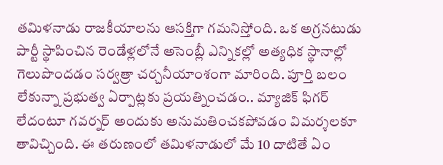తమిళనాడు రాజకీయాలను ఆసక్తిగా గమనిస్తోంది. ఒక అగ్రనటుడు పార్టీ స్థాపించిన రెండేళ్లలోనే అసెంబ్లీ ఎన్నికల్లో అత్యధిక స్థానాల్లో గెలుపొందడం సర్వత్రా చర్చనీయాంశంగా మారింది. పూర్తి బలం లేకున్నా ప్రభుత్వ ఏర్పాట్లకు ప్రయత్నించడం.. మ్యాజిక్‌ ఫిగర్‌ లేదంటూ గవర్నర్‌ అందుకు అనుమతించకపోవడం విమర్శలకూ తావిచ్చింది. ఈ తరుణంలో తమిళనాడులో మే 10 దాటితే ఏం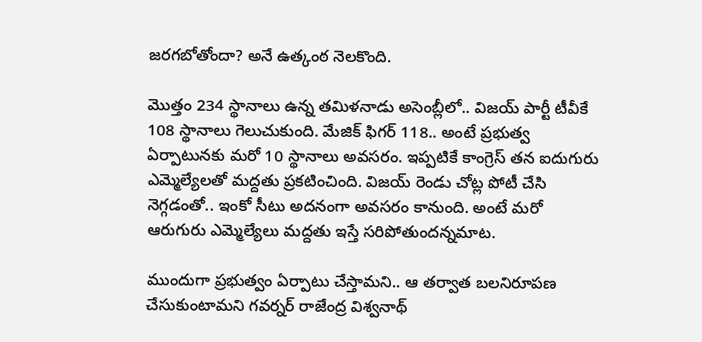జరగబోతోందా? అనే ఉత్కంఠ నెలకొంది.

మొత్తం 234 స్థానాలు ఉన్న తమిళనాడు అసెంబ్లీలో.. విజయ్‌ పార్టీ టీవీకే 108 స్థానాలు గెలుచుకుంది. మేజిక్‌ ఫిగర్‌ 118.. అంటే ప్రభుత్వ ఏర్పాటునకు మరో 10 స్థానాలు అవసరం. ఇప్పటికే కాంగ్రెస్‌ తన ఐదుగురు ఎమ్మెల్యేలతో మద్దతు ప్రకటించింది. విజయ్‌ రెండు చోట్ల పోటీ చేసి నెగ్గడంతో.. ఇంకో సీటు అదనంగా అవసరం కానుంది. అంటే మరో ఆరుగురు ఎమ్మెల్యేలు మద్దతు ఇస్తే సరిపోతుందన్నమాట.

ముందుగా ప్రభుత్వం ఏర్పాటు చేస్తామని.. ఆ తర్వాత బలనిరూపణ చేసుకుంటామని గవర్నర్‌ రాజేంద్ర విశ్వనాథ్‌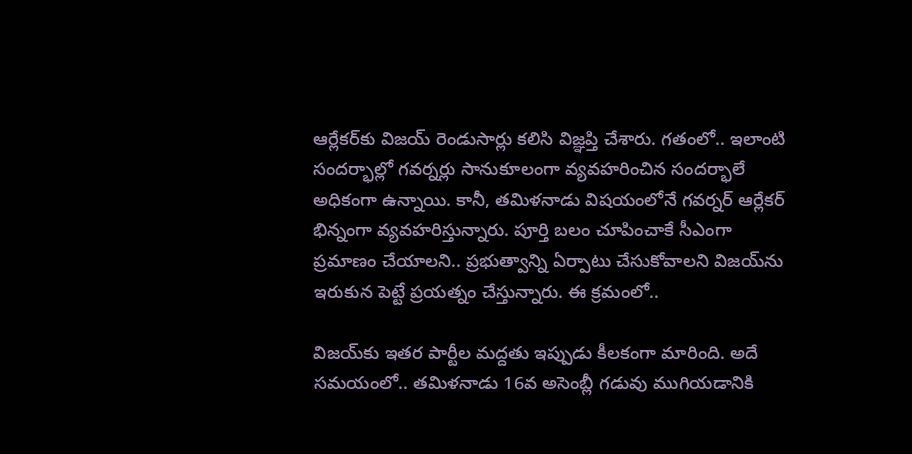ఆర్లేకర్‌కు విజయ్‌ రెండుసార్లు కలిసి విజ్ఞప్తి చేశారు. గతంలో.. ఇలాంటి సందర్భాల్లో గవర్నర్లు సానుకూలంగా వ్యవహరించిన సందర్భాలే అధికంగా ఉన్నాయి. కానీ, తమిళనాడు విషయంలోనే గవర్నర్‌ ఆర్లేకర్‌ భిన్నంగా వ్యవహరిస్తున్నారు. పూర్తి బలం చూపించాకే సీఎంగా ప్రమాణం చేయాలని.. ప్రభుత్వాన్ని ఏర్పాటు చేసుకోవాలని విజయ్‌ను ఇరుకున పెట్టే ప్రయత్నం చేస్తున్నారు. ఈ క్రమంలో..

విజయ్‌కు ఇతర పార్టీల మద్దతు ఇప్పుడు కీలకంగా మారింది. అదే సమయంలో.. తమిళనాడు 16వ అసెంబ్లీ గడువు ముగియడానికి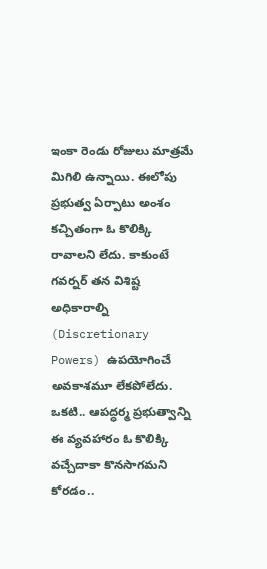ఇంకా రెండు రోజులు మాత్రమే మిగిలి ఉన్నాయి. ఈలోపు ప్రభుత్వ ఏర్పాటు అంశం కచ్చితంగా ఓ కొలిక్కి రావాలని లేదు. కాకుంటే గవర్నర్‌ తన విశిష్ట అధికారాల్ని (Discretionary Powers) ఉపయోగించే అవకాశమూ లేకపోలేదు. ఒకటి.. ఆపద్ధర్మ ప్రభుత్వాన్ని ఈ వ్యవహారం ఓ కొలిక్కి వచ్చేదాకా కొనసాగమని కోరడం..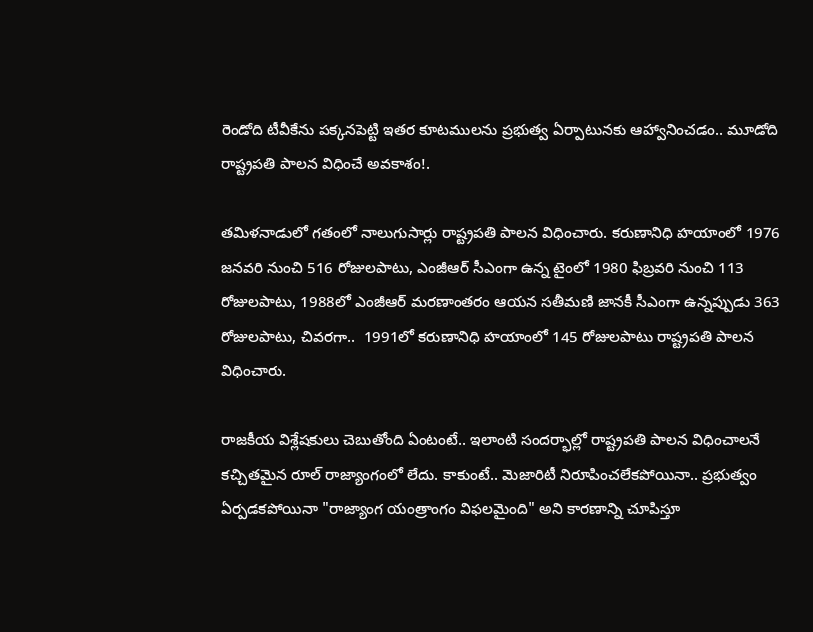రెండోది టీవీకేను పక్కనపెట్టి ఇతర కూటములను ప్రభుత్వ ఏర్పాటునకు ఆహ్వానించడం.. మూడోది రాష్ట్రపతి పాలన విధించే అవకాశం!.

తమిళనాడులో గతంలో నాలుగుసార్లు రాష్ట్రపతి పాలన విధించారు. కరుణానిధి హయాంలో 1976 జనవరి నుంచి 516 రోజులపాటు, ఎంజీఆర్‌ సీఎంగా ఉన్న టైంలో 1980 ఫిబ్రవరి నుంచి 113 రోజులపాటు, 1988లో ఎంజీఆర్‌ మరణాంతరం ఆయన సతీమణి జానకీ సీఎంగా ఉన్నప్పుడు 363 రోజులపాటు, చివరగా..  1991లో కరుణానిధి హయాంలో 145 రోజులపాటు రాష్ట్రపతి పాలన విధించారు.

రాజకీయ విశ్లేషకులు చెబుతోంది ఏంటంటే.. ఇలాంటి సందర్భాల్లో రాష్ట్రపతి పాలన విధించాలనే కచ్చితమైన రూల్ రాజ్యాంగంలో లేదు. కాకుంటే.. మెజారిటీ నిరూపించలేకపోయినా.. ప్రభుత్వం ఏర్పడకపోయినా "రాజ్యాంగ యంత్రాంగం విఫలమైంది" అని కారణాన్ని చూపిస్తూ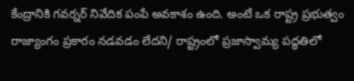కేంద్రానికి గవర్నర్‌ నివేదిక పంపే అవకాశం ఉంది. అంటే ఒక రాష్ట్ర ప్రభుత్వం రాజ్యాంగం ప్రకారం నడవడం లేదని/ రాష్ట్రంలో ప్రజాస్వామ్య పద్ధతిలో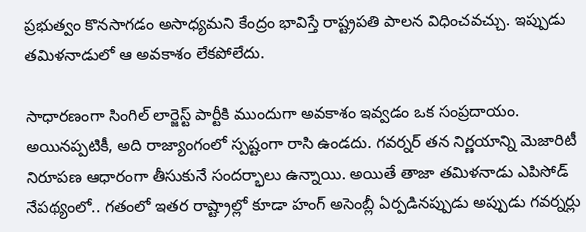ప్రభుత్వం కొనసాగడం అసాధ్యమని కేంద్రం భావిస్తే రాష్ట్రపతి పాలన విధించవచ్చు. ఇప్పుడు తమిళనాడులో ఆ అవకాశం లేకపోలేదు.

సాధారణంగా సింగిల్ లార్జెస్ట్ పార్టీకి ముందుగా అవకాశం ఇవ్వడం ఒక సంప్రదాయం. అయినప్పటికీ, అది రాజ్యాంగంలో స్పష్టంగా రాసి ఉండదు. గవర్నర్ తన నిర్ణయాన్ని మెజారిటీ నిరూపణ ఆధారంగా తీసుకునే సందర్భాలు ఉన్నాయి. అయితే తాజా తమిళనాడు ఎపిసోడ్‌ నేపథ్యంలో.. గతంలో ఇతర రాష్ట్రాల్లో కూడా హంగ్ అసెంబ్లీ ఏర్పడినప్పుడు అప్పుడు గవర్నర్లు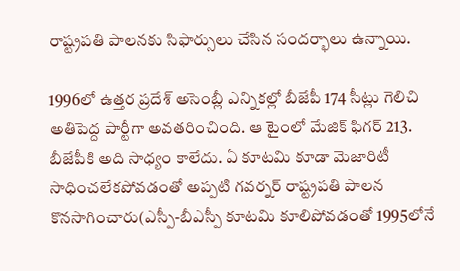రాష్ట్రపతి పాలనకు సిఫార్సులు చేసిన సందర్భాలు ఉన్నాయి.

1996లో ఉత్తర ప్రదేశ్‌ అసెంబ్లీ ఎన్నికల్లో బీజేపీ 174 సీట్లు గెలిచి అతిపెద్ద పార్టీగా అవతరించింది. ఆ టైంలో మేజిక్‌ ఫిగర్‌ 213. బీజేపీకి అది సాధ్యం కాలేదు. ఏ కూటమి కూడా మెజారిటీ సాధించలేకపోవడంతో అప్పటి గవర్నర్‌ రాష్ట్రపతి పాలన కొనసాగించారు(ఎస్పీ-బీఎస్పీ కూటమి కూలిపోవడంతో 1995లోనే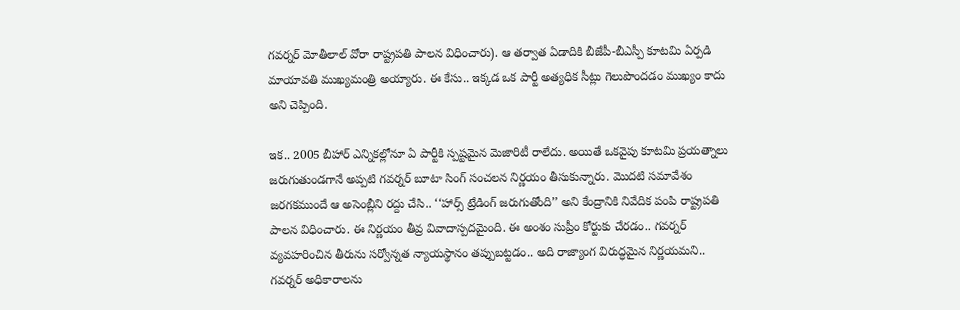గవర్నర్‌ మోతీలాల్‌ వోరా రాష్ట్రపతి పాలన విధించారు). ఆ తర్వాత ఏడాదికి బీజేపీ-బీఎస్పీ కూటమి ఏర్పడి మాయావతి ముఖ్యమంత్రి అయ్యారు. ఈ కేసు.. ఇక్కడ ఒక పార్టీ అత్యధిక సీట్లు గెలుపొందడం ముఖ్యం కాదు అని చెప్పింది.

ఇక.. 2005 బీహార్‌ ఎన్నికల్లోనూ ఏ పార్టీకి స్పష్టమైన మెజారిటీ రాలేదు. అయితే ఒకవైపు కూటమి ప్రయత్నాలు జరుగుతుండగానే అప్పటి గవర్నర్‌ బూటా సింగ్‌ సంచలన నిర్ణయం తీసుకున్నారు. మొదటి సమావేశం జరగకముందే ఆ అసెంబ్లీని రద్దు చేసి.. ‘‘హార్స్ ట్రేడింగ్ జరుగుతోంది’’ అని కేంద్రానికి నివేదిక పంపి రాష్ట్రపతి పాలన విధించారు. ఈ నిర్ణయం తీవ్ర వివాదాస్పదమైంది. ఈ అంశం సుప్రీం కోర్టుకు చేరడం.. గవర్నర్‌ వ్యవహరించిన తీరును సర్వో‍న్నత న్యాయస్థానం తప్పుబట్టడం.. అది రాజ్యాంగ విరుద్ధమైన నిర్ణయమని.. గవర్నర్‌ అధికారాలను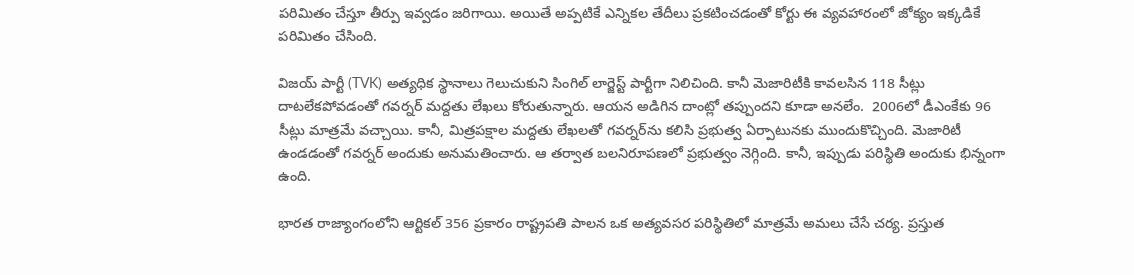పరిమితం చేస్తూ తీర్పు ఇవ్వడం జరిగాయి. అయితే అప్పటికే ఎన్నికల తేదీలు ప్రకటించడంతో కోర్టు ఈ వ్యవహారంలో జోక్యం ఇక్కడికే పరిమితం చేసింది.

విజయ్‌ పార్టీ (TVK) అత్యధిక స్థానాలు గెలుచుకుని సింగిల్ లార్జెస్ట్ పార్టీగా నిలిచింది. కానీ మెజారిటీకి కావలసిన 118 సీట్లు దాటలేకపోవడంతో గవర్నర్ మద్దతు లేఖలు కోరుతున్నారు. ఆయన అడిగిన దాంట్లో తప్పుందని కూడా అనలేం.  2006లో డీఎంకేకు 96 సీట్లు మాత్రమే వచ్చాయి. కానీ, మిత్రపక్షాల మద్దతు లేఖలతో గవర్నర్‌ను కలిసి ప్రభుత్వ ఏర్పాటునకు ముందుకొచ్చింది. మెజారిటీ ఉండడంతో గవర్నర్‌ అందుకు అనుమతించారు. ఆ తర్వాత బలనిరూపణలో ప్రభుత్వం నెగ్గింది. కానీ, ఇప్పుడు పరిస్థితి అందుకు భిన్నంగా ఉంది.

భారత రాజ్యాంగంలోని ఆర్టికల్ 356 ప్రకారం రాష్ట్రపతి పాలన ఒక అత్యవసర పరిస్థితిలో మాత్రమే అమలు చేసే చర్య. ప్రస్తుత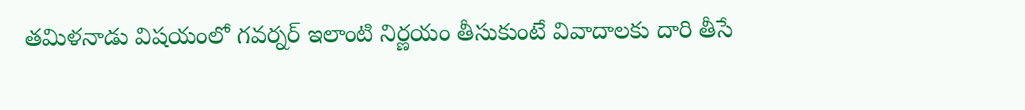తమిళనాడు విషయంలో గవర్నర్‌ ఇలాంటి నిర్ణయం తీసుకుంటే వివాదాలకు దారి తీసే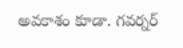అవకాశం కూడా. గవర్నర్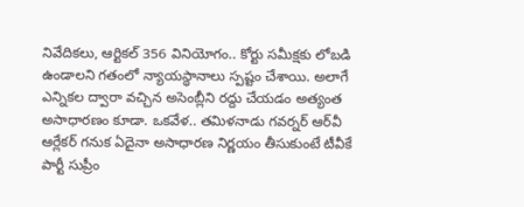నివేదికలు, ఆర్టికల్‌ 356 వినియోగం.. కోర్టు సమీక్షకు లోబడి ఉండాలని గతంలో న్యాయస్థానాలు స్పష్టం చేశాయి. అలాగే ఎన్నికల ద్వారా వచ్చిన అసెంబ్లీని రద్దు చేయడం అత్యంత అసాధారణం కూడా. ఒకవేళ.. తమిళనాడు గవర్నర్‌ ఆర్‌వీ ఆర్లేకర్‌ గనుక ఏదైనా అసాధారణ నిర్ణయం తీసుకుంటే టీవీకే పార్టీ సుప్రీం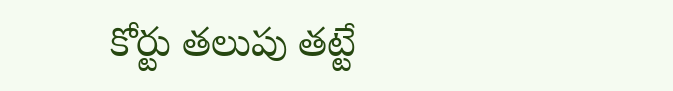కోర్టు తలుపు తట్టే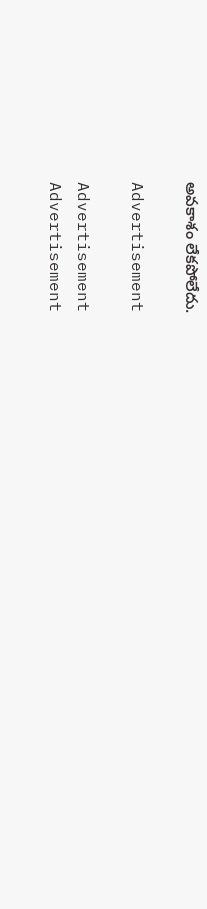అవకాశం లేకపోలేదు.

Advertisement

Advertisement
Advertisement